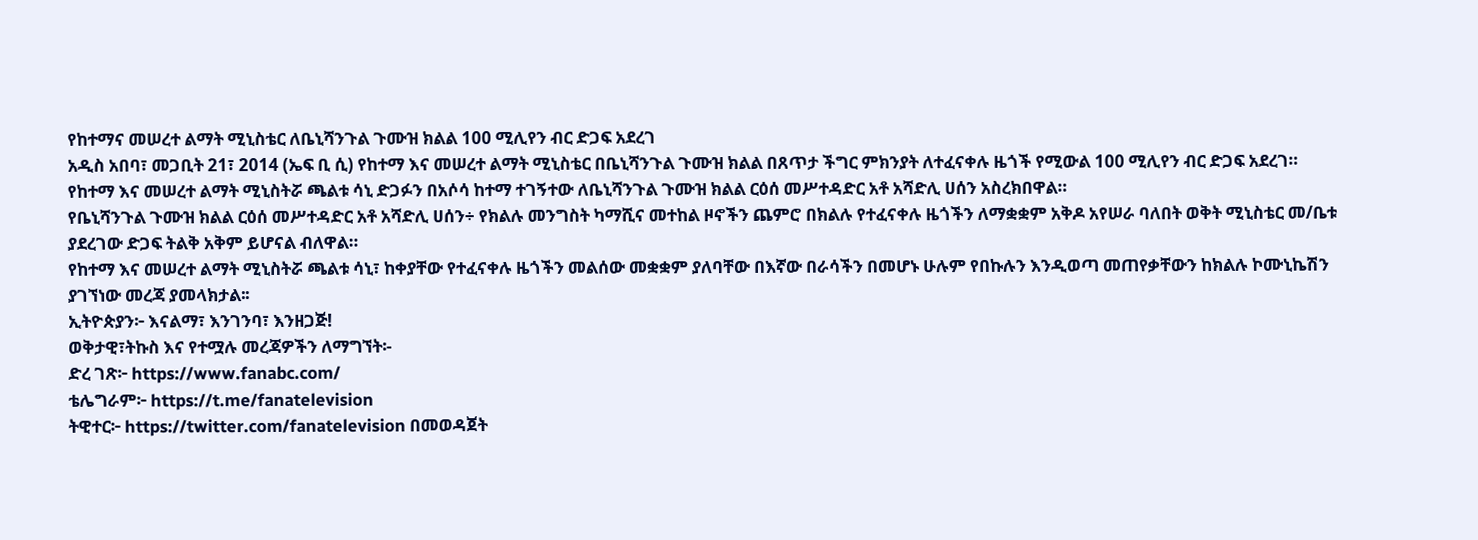የከተማና መሠረተ ልማት ሚኒስቴር ለቤኒሻንጉል ጉሙዝ ክልል 100 ሚሊየን ብር ድጋፍ አደረገ
አዲስ አበባ፣ መጋቢት 21፣ 2014 (ኤፍ ቢ ሲ) የከተማ እና መሠረተ ልማት ሚኒስቴር በቤኒሻንጉል ጉሙዝ ክልል በጸጥታ ችግር ምክንያት ለተፈናቀሉ ዜጎች የሚውል 100 ሚሊየን ብር ድጋፍ አደረገ።
የከተማ እና መሠረተ ልማት ሚኒስትሯ ጫልቱ ሳኒ ድጋፉን በአሶሳ ከተማ ተገኝተው ለቤኒሻንጉል ጉሙዝ ክልል ርዕሰ መሥተዳድር አቶ አሻድሊ ሀሰን አስረክበዋል።
የቤኒሻንጉል ጉሙዝ ክልል ርዕሰ መሥተዳድር አቶ አሻድሊ ሀሰን÷ የክልሉ መንግስት ካማሺና መተከል ዞኖችን ጨምሮ በክልሉ የተፈናቀሉ ዜጎችን ለማቋቋም አቅዶ አየሠራ ባለበት ወቅት ሚኒስቴር መ/ቤቱ ያደረገው ድጋፍ ትልቅ አቅም ይሆናል ብለዋል።
የከተማ እና መሠረተ ልማት ሚኒስትሯ ጫልቱ ሳኒ፣ ከቀያቸው የተፈናቀሉ ዜጎችን መልሰው መቋቋም ያለባቸው በእኛው በራሳችን በመሆኑ ሁሉም የበኩሉን እንዲወጣ መጠየቃቸውን ከክልሉ ኮሙኒኬሽን ያገኘነው መረጃ ያመላክታል፡፡
ኢትዮጵያን፦ እናልማ፣ እንገንባ፣ እንዘጋጅ!
ወቅታዊ፣ትኩስ እና የተሟሉ መረጃዎችን ለማግኘት፡-
ድረ ገጽ፦ https://www.fanabc.com/
ቴሌግራም፦ https://t.me/fanatelevision
ትዊተር፦ https://twitter.com/fanatelevision በመወዳጀት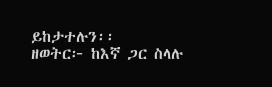ይከታተሉን፡፡
ዘወትር፦ ከእኛ ጋር ስላሉ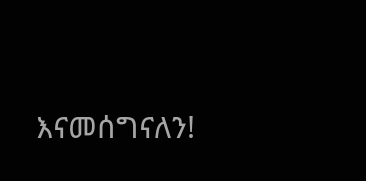እናመሰግናለን!